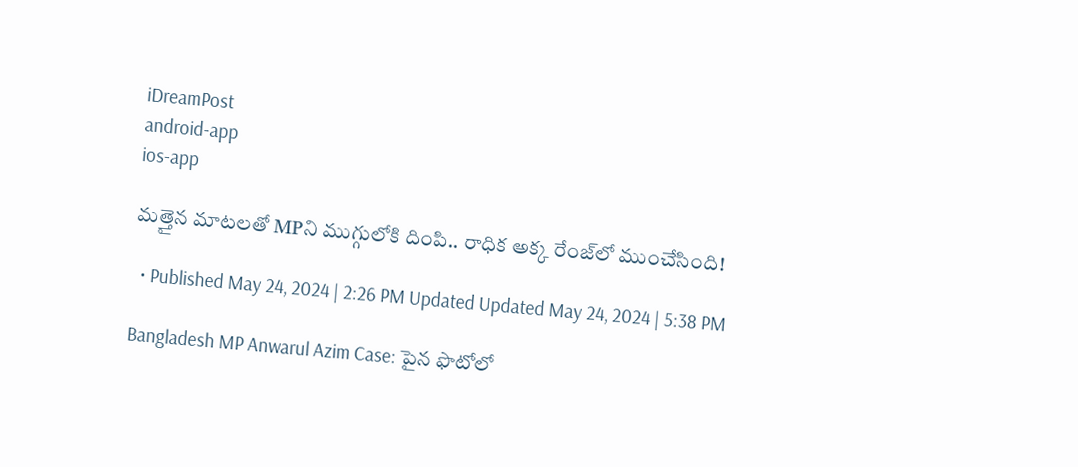iDreamPost
android-app
ios-app

మత్తైన మాటలతో MPని ముగ్గులోకి దింపి.. రాధిక అక్క రేంజ్‌లో ముంచేసింది!

  • Published May 24, 2024 | 2:26 PM Updated Updated May 24, 2024 | 5:38 PM

Bangladesh MP Anwarul Azim Case: పైన ఫొటోలో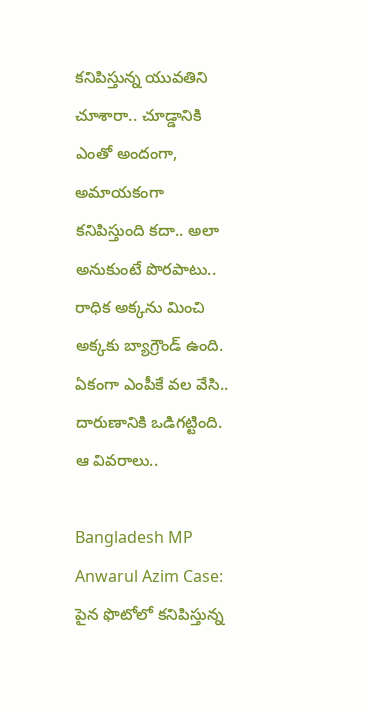కనిపిస్తున్న యువతిని చూశారా.. చూడ్డానికి ఎంతో అందంగా, అమాయకంగా కనిపిస్తుంది కదా.. అలా అనుకుంటే పొరపాటు.. రాధిక అక్కను మించి అక్కకు బ్యాగ్రౌండ్‌ ఉంది. ఏకంగా ఎంపీకే వల వేసి.. దారుణానికి ఒడిగట్టింది. ఆ వివరాలు..

Bangladesh MP Anwarul Azim Case: పైన ఫొటోలో కనిపిస్తున్న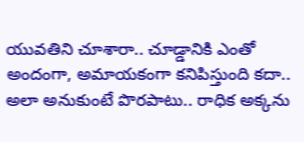యువతిని చూశారా.. చూడ్డానికి ఎంతో అందంగా, అమాయకంగా కనిపిస్తుంది కదా.. అలా అనుకుంటే పొరపాటు.. రాధిక అక్కను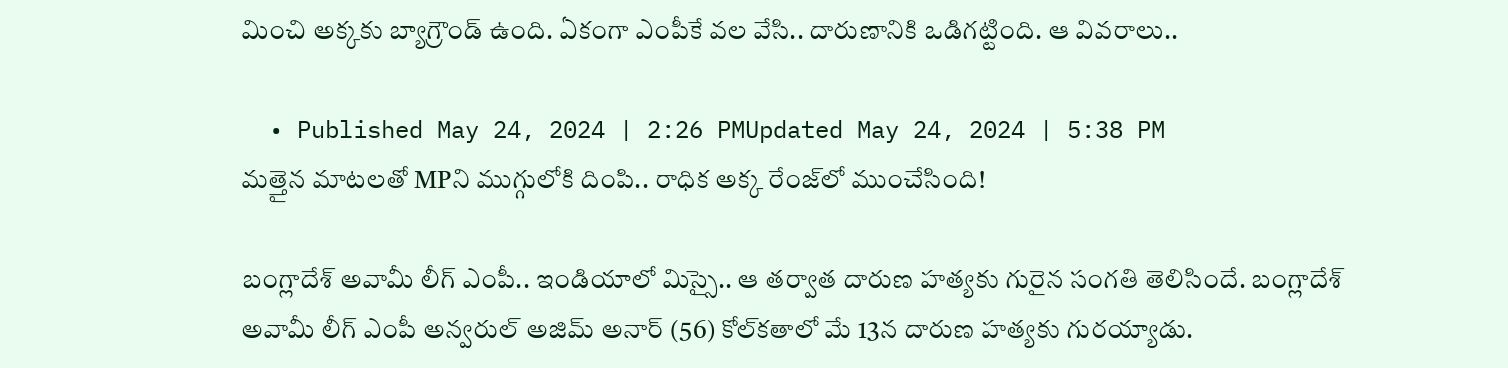మించి అక్కకు బ్యాగ్రౌండ్‌ ఉంది. ఏకంగా ఎంపీకే వల వేసి.. దారుణానికి ఒడిగట్టింది. ఆ వివరాలు..

  • Published May 24, 2024 | 2:26 PMUpdated May 24, 2024 | 5:38 PM
మత్తైన మాటలతో MPని ముగ్గులోకి దింపి.. రాధిక అక్క రేంజ్‌లో ముంచేసింది!

బంగ్లాదేశ్‌ అవామీ లీగ్‌ ఎంపీ.. ఇండియాలో మిస్సై.. ఆ తర్వాత దారుణ హత్యకు గురైన సంగతి తెలిసిందే. బంగ్లాదేశ్‌ అవామీ లీగ్ ఎంపీ అన్వరుల్ అజిమ్ అనార్ (56) కోల్‌కతాలో మే 13న దారుణ హత్యకు గురయ్యాడు.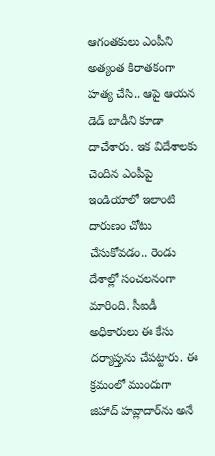ఆగంతకులు ఎంపీని అత్యంత కిరాతకంగా హత్య చేసి.. ఆపై ఆయన డెడ్‌ బాడీని కూడా దాచేశారు. ఇక విదేశాలకు చెందిన ఎంపీపై ఇండియాలో ఇలాంటి దారుణం చోటు చేసుకోవడం.. రెండు దేశాల్లో సంచలనంగా మారింది. సీఐడీ అధికారులు ఈ కేసు దర్యాప్తును చేపట్టారు. ఈ క్రమంలో ముందుగా జిహాద్‌ హవ్లాదార్‌ను అనే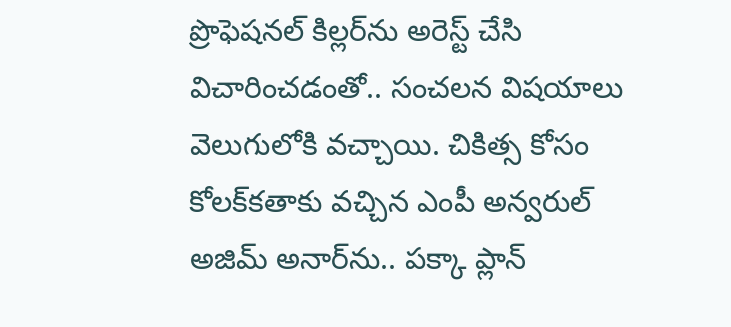ప్రొఫెషనల్‌ కిల్లర్‌ను అరెస్ట్‌ చేసి విచారించడంతో.. సంచలన విషయాలు వెలుగులోకి వచ్చాయి. చికిత్స కోసం కోలక్‌కతాకు వచ్చిన ఎంపీ అన్వరుల్‌ అజిమ్‌ అనార్‌ను.. పక్కా ప్లాన్‌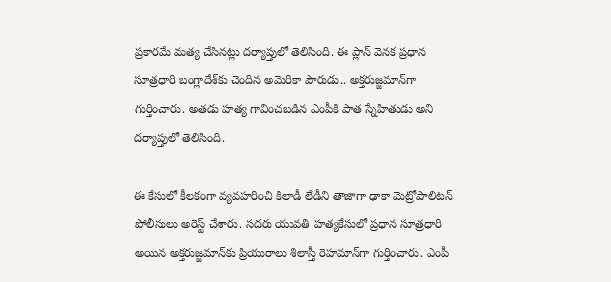ప్రకారమే మత్య చేసినట్లు దర్యాప్తులో తెలిసింది. ఈ ప్లాన్‌ వెనక ప్రధాన సూత్రధారి బంగ్లాదేశ్‌కు చెందిన అమెరికా పౌరుడు.. అక్తరుజ్జమాన్‌గా గుర్తించారు. అతడు హత్య గావించబడిన ఎంపీకి పాత స్నేహితుడు అని దర్యాప్తులో తెలిసింది.

ఈ కేసులో కీలకంగా వ్యవహరించి కిలాడీ లేడీని తాజాగా ఢాకా మెట్రోపాలిటన్ పోలీసులు అరెస్ట్ చేశారు. సదరు యువతి హత్యకేసులో ప్రధాన సూత్రధారి అయిన అక్తరుజ్జమాన్‌కు ప్రియురాలు శిలాస్తీ రెహమాన్‌గా గుర్తించారు. ఎంపీ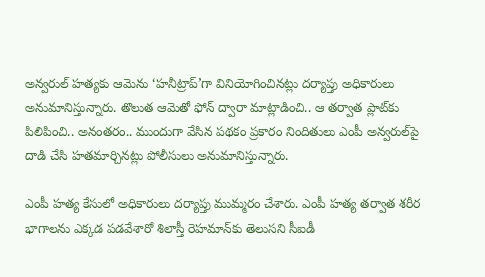అన్వరుల్ హత్యకు ఆమెను ‘హనీట్రాప్’గా వినియోగించినట్లు దర్యాప్తు అధికారులు అనుమానిస్తున్నారు. తొలుత ఆమెతో ఫోన్‌ ద్వారా మాట్లాడించి.. ఆ తర్వాత ప్లాట్‌కు పిలిపించి.. అనంతరం.. ముందుగా వేసిన పథకం ప్రకారం నిందితులు ఎంపీ అన్వరుల్‌పై దాడి చేసి హతమార్చినట్లు పోలీసులు అనుమానిస్తున్నారు.

ఎంపీ హత్య కేసులో అధికారులు దర్యాప్తు ముమ్మరం చేశారు. ఎంపీ హత్య తర్వాత శరీర భాగాలను ఎక్కడ పడవేశారో శిలాస్తీ రెహమాన్‌కు తెలుసని సీఐడీ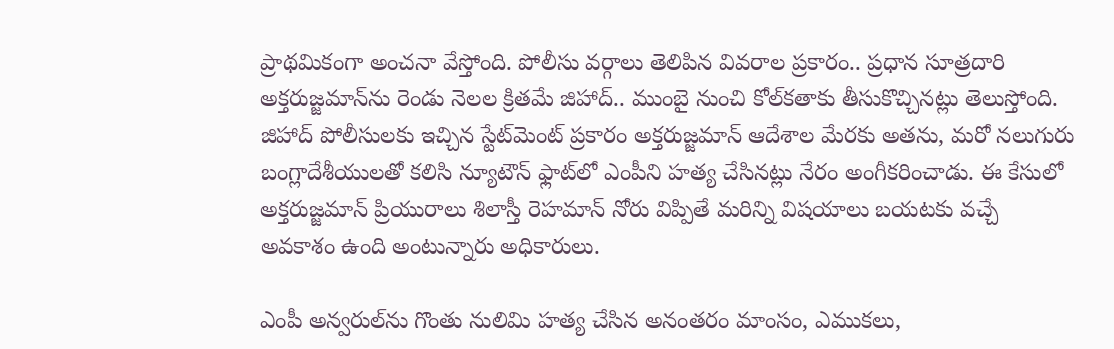ప్రాథమికంగా అంచనా వేస్తోంది. పోలీసు వర్గాలు తెలిపిన వివరాల ప్రకారం.. ప్రధాన సూత్రదారి అక్తరుజ్జమాన్‌ను రెండు నెలల క్రితమే జిహాద్‌.. ముంబై నుంచి కోల్‌కతాకు తీసుకొచ్చినట్లు తెలుస్తోంది. జిహాద్ పోలీసులకు ఇచ్చిన స్టేట్‌మెంట్‌ ప్రకారం అక్తరుజ్జమాన్ ఆదేశాల మేరకు అతను, మరో నలుగురు బంగ్లాదేశీయులతో కలిసి న్యూటౌన్ ఫ్లాట్‌లో ఎంపీని హత్య చేసినట్లు నేరం అంగీకరించాడు. ఈ కేసులో అక్తరుజ్జమాన్‌ ప్రియురాలు శిలాస్తీ రెహమాన్‌ నోరు విప్పితే మరిన్ని విషయాలు బయటకు వచ్చే అవకాశం ఉంది అంటున్నారు అధికారులు.

ఎంపీ అన్వరుల్‌ను గొంతు నులిమి హత్య చేసిన అనంతరం మాంసం, ఎముకలు,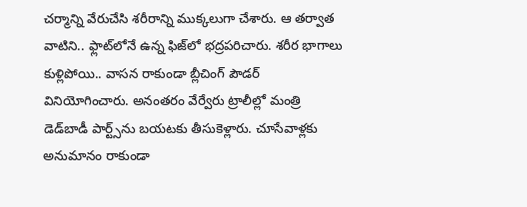చర్మాన్ని వేరుచేసి శరీరాన్ని ముక్కలుగా చేశారు. ఆ తర్వాత వాటిని.. ఫ్లాట్‌లోనే ఉన్న ఫిజ్‌లో భద్రపరిచారు. శరీర భాగాలు కుళ్లిపోయి.. వాసన రాకుండా బ్లీచింగ్ పౌడర్ వినియోగించారు. అనంతరం వేర్వేరు ట్రాలీల్లో మంత్రి డెడ్‌బాడీ పార్ట్స్‌ను బయటకు తీసుకెళ్లారు. చూసేవాళ్లకు అనుమానం రాకుండా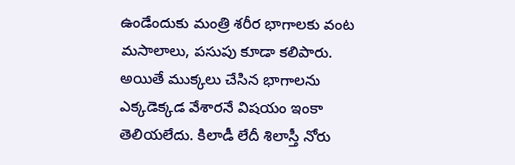ఉండేందుకు మంత్రి శరీర భాగాలకు వంట మసాలాలు, పసుపు కూడా కలిపారు. అయితే ముక్కలు చేసిన భాగాలను ఎక్కడెక్కడ వేశారనే విషయం ఇంకా తెలియలేదు. కిలాడీ లేదీ శిలాస్తీ నోరు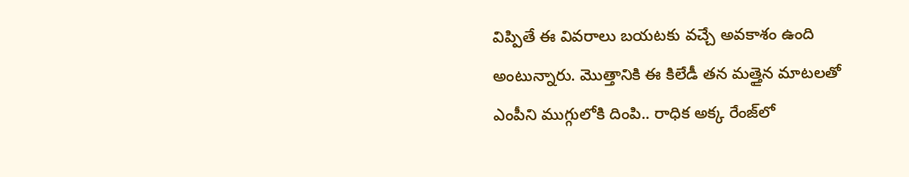విప్పితే ఈ వివరాలు బయటకు వచ్చే అవకాశం ఉంది అంటున్నారు. మొత్తానికి ఈ కిలేడీ తన మత్తైన మాటలతో ఎంపీని ముగ్గులోకి దింపి.. రాధిక అక్క రేంజ్‌లో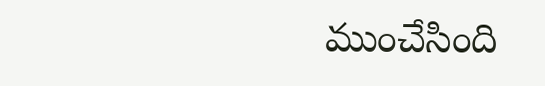ముంచేసింది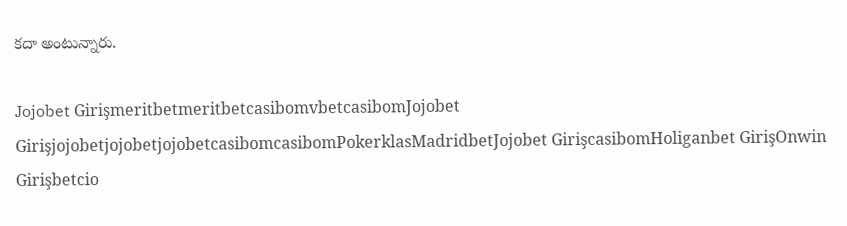కదా అంటున్నారు.

Jojobet GirişmeritbetmeritbetcasibomvbetcasibomJojobet GirişjojobetjojobetjojobetcasibomcasibomPokerklasMadridbetJojobet GirişcasibomHoliganbet GirişOnwin Girişbetcio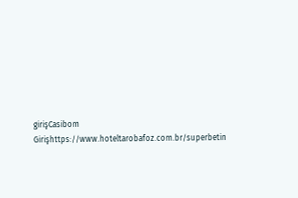girişCasibom Girişhttps://www.hoteltarobafoz.com.br/superbetin